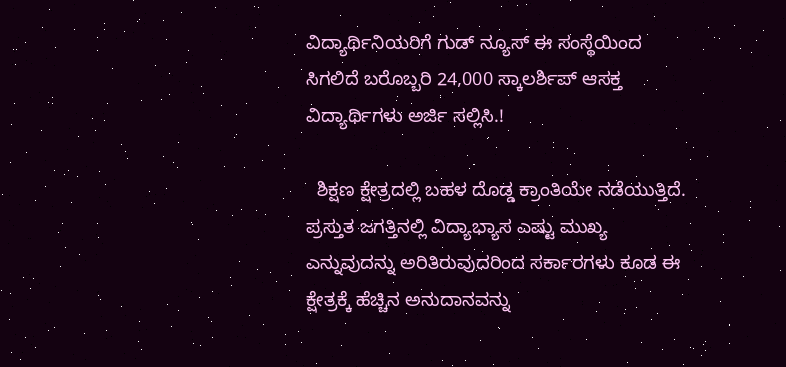ವಿದ್ಯಾರ್ಥಿನಿಯರಿಗೆ ಗುಡ್ ನ್ಯೂಸ್ ಈ ಸಂಸ್ಥೆಯಿಂದ ಸಿಗಲಿದೆ ಬರೊಬ್ಬರಿ 24,000 ಸ್ಕಾಲರ್ಶಿಪ್ ಆಸಕ್ತ ವಿದ್ಯಾರ್ಥಿಗಳು ಅರ್ಜಿ ಸಲ್ಲಿಸಿ.!

  ಶಿಕ್ಷಣ ಕ್ಷೇತ್ರದಲ್ಲಿ ಬಹಳ ದೊಡ್ಡ ಕ್ರಾಂತಿಯೇ ನಡೆಯುತ್ತಿದೆ. ಪ್ರಸ್ತುತ ಜಗತ್ತಿನಲ್ಲಿ ವಿದ್ಯಾಭ್ಯಾಸ ಎಷ್ಟು ಮುಖ್ಯ ಎನ್ನುವುದನ್ನು ಅರಿತಿರುವುದರಿಂದ ಸರ್ಕಾರಗಳು ಕೂಡ ಈ ಕ್ಷೇತ್ರಕ್ಕೆ ಹೆಚ್ಚಿನ ಅನುದಾನವನ್ನು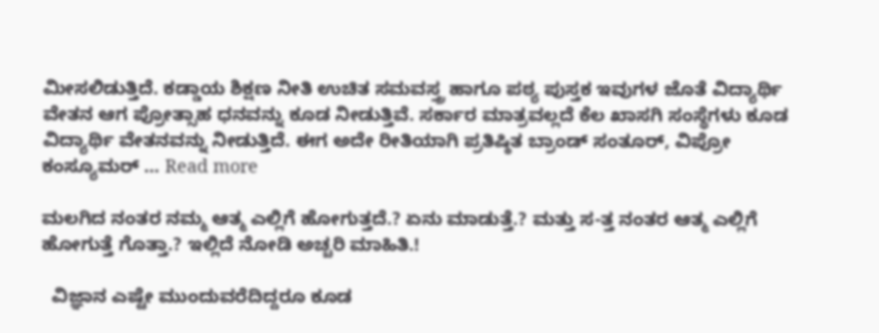ಮೀಸಲಿಡುತ್ತಿದೆ. ಕಡ್ಡಾಯ ಶಿಕ್ಷಣ ನೀತಿ ಉಚಿತ ಸಮವಸ್ತ್ರ ಹಾಗೂ ಪಠ್ಯ ಪುಸ್ತಕ ಇವುಗಳ ಜೊತೆ ವಿದ್ಯಾರ್ಥಿ ವೇತನ ಆಗ ಪ್ರೋತ್ಸಾಹ ಧನವನ್ನು ಕೂಡ ನೀಡುತ್ತಿವೆ. ಸರ್ಕಾರ ಮಾತ್ರವಲ್ಲದೆ ಕೆಲ ಖಾಸಗಿ ಸಂಸ್ಥೆಗಳು ಕೂಡ ವಿದ್ಯಾರ್ಥಿ ವೇತನವನ್ನು ನೀಡುತ್ತಿದೆ. ಈಗ ಅದೇ ರೀತಿಯಾಗಿ ಪ್ರತಿಷ್ಠಿತ ಬ್ರಾಂಡ್ ಸಂತೂರ್, ವಿಪ್ರೋ ಕಂಸ್ಯೂಮರ್ … Read more

ಮಲಗಿದ ನಂತರ ನಮ್ಮ ಆತ್ಮ ಎಲ್ಲಿಗೆ ಹೋಗುತ್ತದೆ.? ಏನು ಮಾಡುತ್ತೆ.? ಮತ್ತು ಸ-ತ್ತ ನಂತರ ಆತ್ಮ ಎಲ್ಲಿಗೆ ಹೋಗುತ್ತೆ ಗೊತ್ತಾ.? ಇಲ್ಲಿದೆ ನೋಡಿ ಅಚ್ಚರಿ ಮಾಹಿತಿ.!

  ವಿಜ್ಞಾನ ಎಷ್ಟೇ ಮುಂದುವರೆದಿದ್ದರೂ ಕೂಡ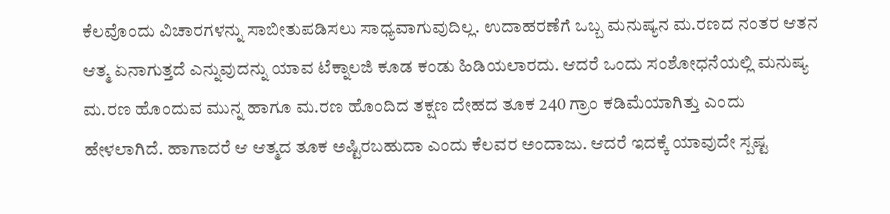ಕೆಲವೊಂದು ವಿಚಾರಗಳನ್ನು ಸಾಬೀತುಪಡಿಸಲು ಸಾಧ್ಯವಾಗುವುದಿಲ್ಲ. ಉದಾಹರಣೆಗೆ ಒಬ್ಬ ಮನುಷ್ಯನ ಮ.ರಣದ ನಂತರ ಆತನ ಆತ್ಮ ಏನಾಗುತ್ತದೆ ಎನ್ನುವುದನ್ನು ಯಾವ ಟೆಕ್ನಾಲಜಿ ಕೂಡ ಕಂಡು ಹಿಡಿಯಲಾರದು. ಆದರೆ ಒಂದು ಸಂಶೋಧನೆಯಲ್ಲಿ ಮನುಷ್ಯ ಮ.ರಣ ಹೊಂದುವ ಮುನ್ನ ಹಾಗೂ ಮ.ರಣ ಹೊಂದಿದ ತಕ್ಷಣ ದೇಹದ ತೂಕ 240 ಗ್ರಾಂ ಕಡಿಮೆಯಾಗಿತ್ತು ಎಂದು ಹೇಳಲಾಗಿದೆ. ಹಾಗಾದರೆ ಆ ಆತ್ಮದ ತೂಕ ಅಷ್ಟಿರಬಹುದಾ ಎಂದು ಕೆಲವರ ಅಂದಾಜು. ಆದರೆ ಇದಕ್ಕೆ ಯಾವುದೇ ಸ್ಪಷ್ಟ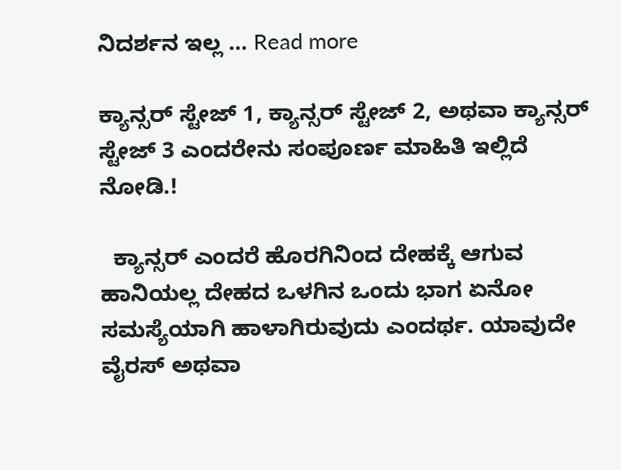ನಿದರ್ಶನ ಇಲ್ಲ … Read more

ಕ್ಯಾನ್ಸರ್ ಸ್ಟೇಜ್ 1, ಕ್ಯಾನ್ಸರ್ ಸ್ಟೇಜ್ 2, ಅಥವಾ ಕ್ಯಾನ್ಸರ್ ಸ್ಟೇಜ್ 3 ಎಂದರೇನು ಸಂಪೂರ್ಣ ಮಾಹಿತಿ ಇಲ್ಲಿದೆ ನೋಡಿ.!

  ಕ್ಯಾನ್ಸರ್ ಎಂದರೆ ಹೊರಗಿನಿಂದ ದೇಹಕ್ಕೆ ಆಗುವ ಹಾನಿಯಲ್ಲ ದೇಹದ ಒಳಗಿನ ಒಂದು ಭಾಗ ಏನೋ ಸಮಸ್ಯೆಯಾಗಿ ಹಾಳಾಗಿರುವುದು ಎಂದರ್ಥ. ಯಾವುದೇ ವೈರಸ್ ಅಥವಾ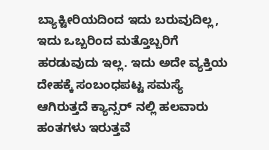ಬ್ಯಾಕ್ಟೀರಿಯದಿಂದ ಇದು ಬರುವುದಿಲ್ಲ, ಇದು ಒಬ್ಬರಿಂದ ಮತ್ತೊಬ್ಬರಿಗೆ ಹರಡುವುದು ಇಲ್ಲ. ಇದು ಅದೇ ವ್ಯಕ್ತಿಯ ದೇಹಕ್ಕೆ ಸಂಬಂಧಪಟ್ಟ ಸಮಸ್ಯೆ ಆಗಿರುತ್ತದೆ ಕ್ಯಾನ್ಸರ್ ನಲ್ಲಿ ಹಲವಾರು ಹಂತಗಳು ಇರುತ್ತವೆ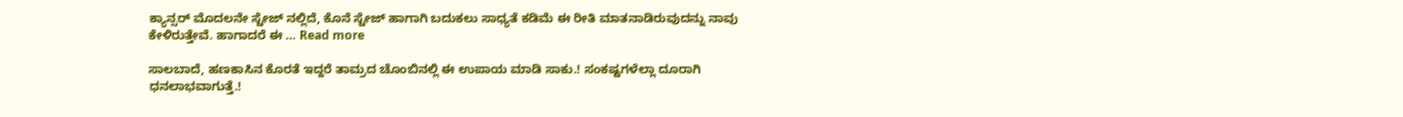ಕ್ಯಾನ್ಸರ್ ಮೊದಲನೇ ಸ್ಟೇಜ್ ನಲ್ಲಿದೆ, ಕೊನೆ ಸ್ಟೇಜ್ ಹಾಗಾಗಿ ಬದುಕಲು ಸಾಧ್ಯತೆ ಕಡಿಮೆ ಈ ರೀತಿ ಮಾತನಾಡಿರುವುದನ್ನು ನಾವು ಕೇಳಿರುತ್ತೇವೆ. ಹಾಗಾದರೆ ಈ … Read more

ಸಾಲಬಾದೆ, ಹಣಕಾಸಿನ ಕೊರತೆ ಇದ್ದರೆ ತಾಮ್ರದ ಚೊಂಬಿನಲ್ಲಿ ಈ ಉಪಾಯ ಮಾಡಿ ಸಾಕು.! ಸಂಕಷ್ಟಗಳೆಲ್ಲಾ ದೂರಾಗಿ ಧನಲಾಭವಾಗುತ್ತೆ.!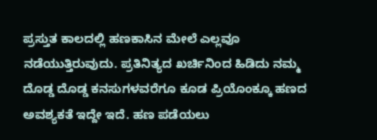ಪ್ರಸ್ತುತ ಕಾಲದಲ್ಲಿ ಹಣಕಾಸಿನ ಮೇಲೆ ಎಲ್ಲವೂ ನಡೆಯುತ್ತಿರುವುದು. ಪ್ರತಿನಿತ್ಯದ ಖರ್ಚಿನಿಂದ ಹಿಡಿದು ನಮ್ಮ ದೊಡ್ಡ ದೊಡ್ಡ ಕನಸುಗಳವರೆಗೂ ಕೂಡ ಪ್ರಿಯೊಂಕ್ಕೂ ಹಣದ ಅವಶ್ಯಕತೆ ಇದ್ದೇ ಇದೆ. ಹಣ ಪಡೆಯಲು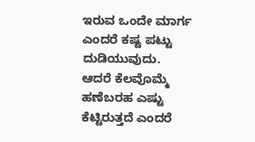ಇರುವ ಒಂದೇ ಮಾರ್ಗ ಎಂದರೆ ಕಷ್ಟ ಪಟ್ಟು ದುಡಿಯುವುದು. ಆದರೆ ಕೆಲವೊಮ್ಮೆ ಹಣೆಬರಹ ಎಷ್ಟು ಕೆಟ್ಟಿರುತ್ತದೆ ಎಂದರೆ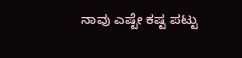ನಾವು ಎಷ್ಟೇ ಕಷ್ಟ ಪಟ್ಟು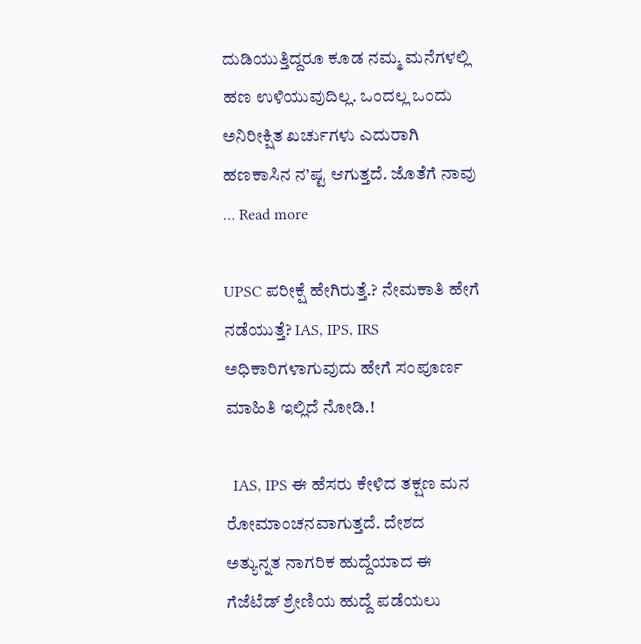ದುಡಿಯುತ್ತಿದ್ದರೂ ಕೂಡ ನಮ್ಮ ಮನೆಗಳಲ್ಲಿ ಹಣ ಉಳಿಯುವುದಿಲ್ಲ. ಒಂದಲ್ಲ ಒಂದು ಅನಿರೀಕ್ಷಿತ ಖರ್ಚುಗಳು ಎದುರಾಗಿ ಹಣಕಾಸಿನ ನ’ಷ್ಟ ಆಗುತ್ತದೆ. ಜೊತೆಗೆ ನಾವು … Read more

UPSC ಪರೀಕ್ಷೆ ಹೇಗಿರುತ್ತೆ‌.? ನೇಮಕಾತಿ ಹೇಗೆ ನಡೆಯುತ್ತೆ? IAS, IPS, IRS ಅಧಿಕಾರಿಗಳಾಗುವುದು ಹೇಗೆ ಸಂಪೂರ್ಣ ಮಾಹಿತಿ ಇಲ್ಲಿದೆ ನೋಡಿ.!

  IAS, IPS ಈ ಹೆಸರು ಕೇಳಿದ ತಕ್ಷಣ ಮನ ರೋಮಾಂಚನವಾಗುತ್ತದೆ. ದೇಶದ ಅತ್ಯುನ್ನತ ನಾಗರಿಕ ಹುದ್ದೆಯಾದ ಈ ಗೆಜೆಟೆಡ್ ಶ್ರೇಣಿಯ ಹುದ್ದೆ ಪಡೆಯಲು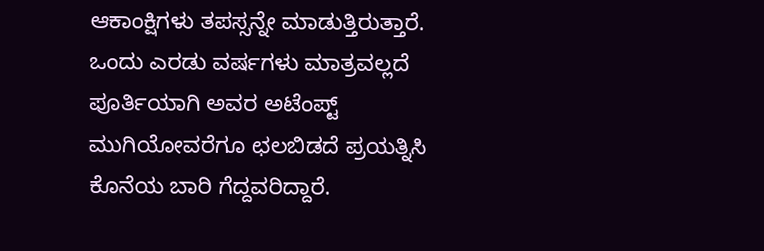ಆಕಾಂಕ್ಷಿಗಳು ತಪಸ್ಸನ್ನೇ ಮಾಡುತ್ತಿರುತ್ತಾರೆ. ಒಂದು ಎರಡು ವರ್ಷಗಳು ಮಾತ್ರವಲ್ಲದೆ ಪೂರ್ತಿಯಾಗಿ ಅವರ ಅಟೆಂಪ್ಟ್ ಮುಗಿಯೋವರೆಗೂ ಛಲಬಿಡದೆ ಪ್ರಯತ್ನಿಸಿ ಕೊನೆಯ ಬಾರಿ ಗೆದ್ದವರಿದ್ದಾರೆ.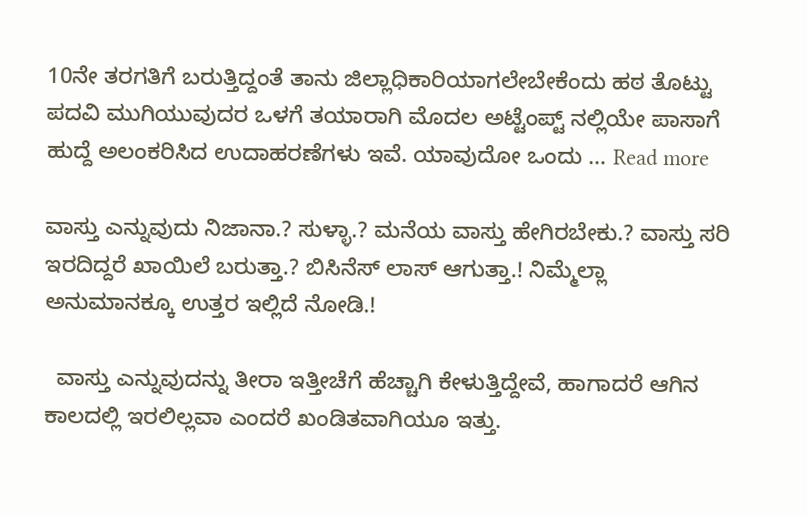10ನೇ ತರಗತಿಗೆ ಬರುತ್ತಿದ್ದಂತೆ ತಾನು ಜಿಲ್ಲಾಧಿಕಾರಿಯಾಗಲೇಬೇಕೆಂದು ಹಠ ತೊಟ್ಟು ಪದವಿ ಮುಗಿಯುವುದರ ಒಳಗೆ ತಯಾರಾಗಿ ಮೊದಲ ಅಟ್ಟೆಂಪ್ಟ್ ನಲ್ಲಿಯೇ ಪಾಸಾಗೆ ಹುದ್ದೆ ಅಲಂಕರಿಸಿದ ಉದಾಹರಣೆಗಳು ಇವೆ. ಯಾವುದೋ ಒಂದು … Read more

ವಾಸ್ತು ಎನ್ನುವುದು ನಿಜಾನಾ.? ಸುಳ್ಳಾ.? ಮನೆಯ ವಾಸ್ತು ಹೇಗಿರಬೇಕು.? ವಾಸ್ತು ಸರಿ ಇರದಿದ್ದರೆ ಖಾಯಿಲೆ ಬರುತ್ತಾ.? ಬಿಸಿನೆಸ್ ಲಾಸ್ ಆಗುತ್ತಾ.! ನಿಮ್ಮೆಲ್ಲಾ ಅನುಮಾನಕ್ಕೂ ಉತ್ತರ ಇಲ್ಲಿದೆ ನೋಡಿ.!

  ವಾಸ್ತು ಎನ್ನುವುದನ್ನು ತೀರಾ ಇತ್ತೀಚೆಗೆ ಹೆಚ್ಚಾಗಿ ಕೇಳುತ್ತಿದ್ದೇವೆ, ಹಾಗಾದರೆ ಆಗಿನ ಕಾಲದಲ್ಲಿ ಇರಲಿಲ್ಲವಾ ಎಂದರೆ ಖಂಡಿತವಾಗಿಯೂ ಇತ್ತು.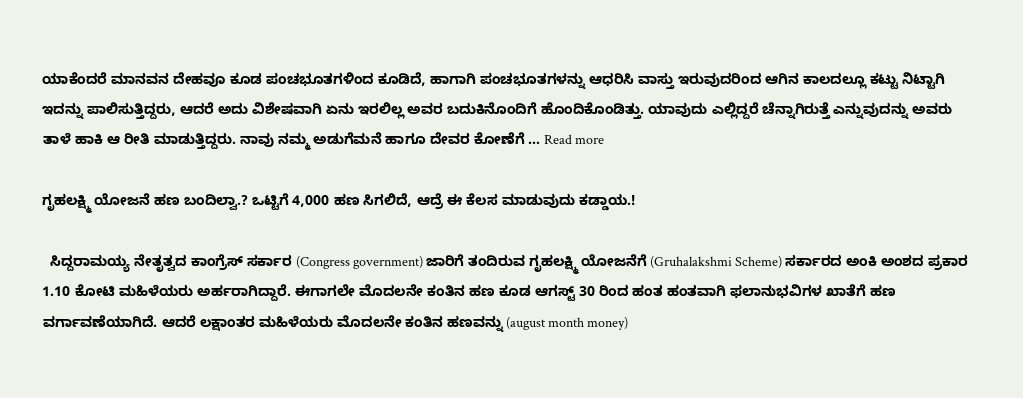ಯಾಕೆಂದರೆ ಮಾನವನ ದೇಹವೂ ಕೂಡ ಪಂಚಭೂತಗಳಿಂದ ಕೂಡಿದೆ, ಹಾಗಾಗಿ ಪಂಚಭೂತಗಳನ್ನು ಆಧರಿಸಿ ವಾಸ್ತು ಇರುವುದರಿಂದ ಆಗಿನ ಕಾಲದಲ್ಲೂ ಕಟ್ಟು ನಿಟ್ಟಾಗಿ ಇದನ್ನು ಪಾಲಿಸುತ್ತಿದ್ದರು, ಆದರೆ ಅದು ವಿಶೇಷವಾಗಿ ಏನು ಇರಲಿಲ್ಲ ಅವರ ಬದುಕಿನೊಂದಿಗೆ ಹೊಂದಿಕೊಂಡಿತ್ತು. ಯಾವುದು ಎಲ್ಲಿದ್ದರೆ ಚೆನ್ನಾಗಿರುತ್ತೆ ಎನ್ನುವುದನ್ನು ಅವರು ತಾಳೆ ಹಾಕಿ ಆ ರೀತಿ ಮಾಡುತ್ತಿದ್ದರು. ನಾವು ನಮ್ಮ ಅಡುಗೆಮನೆ ಹಾಗೂ ದೇವರ ಕೋಣೆಗೆ … Read more

ಗೃಹಲಕ್ಷ್ಮಿ ಯೋಜನೆ ಹಣ ಬಂದಿಲ್ವಾ.? ಒಟ್ಟಿಗೆ 4,000 ಹಣ ಸಿಗಲಿದೆ, ಆದ್ರೆ ಈ ಕೆಲಸ ಮಾಡುವುದು ಕಡ್ಡಾಯ.!

  ಸಿದ್ದರಾಮಯ್ಯ ನೇತೃತ್ವದ ಕಾಂಗ್ರೆಸ್ ಸರ್ಕಾರ (Congress government) ಜಾರಿಗೆ ತಂದಿರುವ ಗೃಹಲಕ್ಷ್ಮಿ ಯೋಜನೆಗೆ (Gruhalakshmi Scheme) ಸರ್ಕಾರದ ಅಂಕಿ ಅಂಶದ ಪ್ರಕಾರ 1.10 ಕೋಟಿ ಮಹಿಳೆಯರು ಅರ್ಹರಾಗಿದ್ದಾರೆ. ಈಗಾಗಲೇ ಮೊದಲನೇ ಕಂತಿನ ಹಣ ಕೂಡ ಆಗಸ್ಟ್ 30 ರಿಂದ ಹಂತ ಹಂತವಾಗಿ ಫಲಾನುಭವಿಗಳ ಖಾತೆಗೆ ಹಣ ವರ್ಗಾವಣೆಯಾಗಿದೆ. ಆದರೆ ಲಕ್ಷಾಂತರ ಮಹಿಳೆಯರು ಮೊದಲನೇ ಕಂತಿನ ಹಣವನ್ನು (august month money)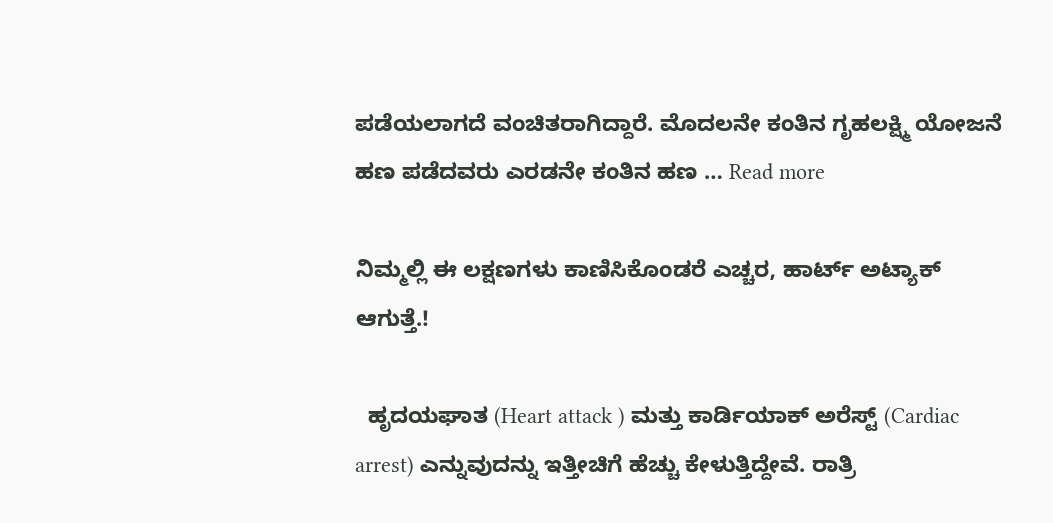ಪಡೆಯಲಾಗದೆ ವಂಚಿತರಾಗಿದ್ದಾರೆ. ಮೊದಲನೇ ಕಂತಿನ ಗೃಹಲಕ್ಷ್ಮಿ ಯೋಜನೆ ಹಣ ಪಡೆದವರು ಎರಡನೇ ಕಂತಿನ ಹಣ … Read more

ನಿಮ್ಮಲ್ಲಿ ಈ ಲಕ್ಷಣಗಳು ಕಾಣಿಸಿಕೊಂಡರೆ ಎಚ್ಚರ, ಹಾರ್ಟ್ ಅಟ್ಯಾಕ್ ಆಗುತ್ತೆ.!

  ಹೃದಯಘಾತ (Heart attack ) ಮತ್ತು ಕಾರ್ಡಿಯಾಕ್ ಅರೆಸ್ಟ್ (Cardiac arrest) ಎನ್ನುವುದನ್ನು ಇತ್ತೀಚಿಗೆ ಹೆಚ್ಚು ಕೇಳುತ್ತಿದ್ದೇವೆ. ರಾತ್ರಿ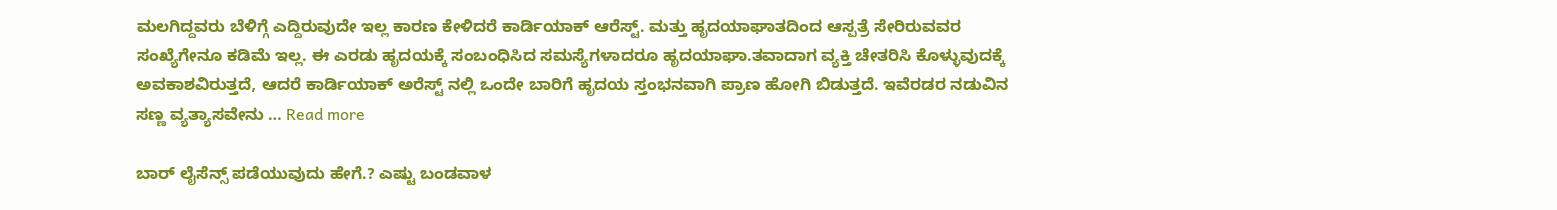ಮಲಗಿದ್ದವರು ಬೆಳಿಗ್ಗೆ ಎದ್ದಿರುವುದೇ ಇಲ್ಲ ಕಾರಣ ಕೇಳಿದರೆ ಕಾರ್ಡಿಯಾಕ್ ಆರೆಸ್ಟ್. ಮತ್ತು ಹೃದಯಾಘಾತದಿಂದ ಆಸ್ಪತ್ರೆ ಸೇರಿರುವವರ ಸಂಖ್ಯೆಗೇನೂ ಕಡಿಮೆ ಇಲ್ಲ. ಈ ಎರಡು ಹೃದಯಕ್ಕೆ ಸಂಬಂಧಿಸಿದ ಸಮಸ್ಯೆಗಳಾದರೂ ಹೃದಯಾಘಾ.ತವಾದಾಗ ವ್ಯಕ್ತಿ ಚೇತರಿಸಿ ಕೊಳ್ಳುವುದಕ್ಕೆ ಅವಕಾಶವಿರುತ್ತದೆ, ಆದರೆ ಕಾರ್ಡಿಯಾಕ್ ಅರೆಸ್ಟ್ ನಲ್ಲಿ ಒಂದೇ ಬಾರಿಗೆ ಹೃದಯ ಸ್ತಂಭನವಾಗಿ ಪ್ರಾಣ ಹೋಗಿ ಬಿಡುತ್ತದೆ. ಇವೆರಡರ ನಡುವಿನ ಸಣ್ಣ ವ್ಯತ್ಯಾಸವೇನು … Read more

ಬಾರ್ ಲೈಸೆನ್ಸ್ ಪಡೆಯುವುದು ಹೇಗೆ.? ಎಷ್ಟು ಬಂಡವಾಳ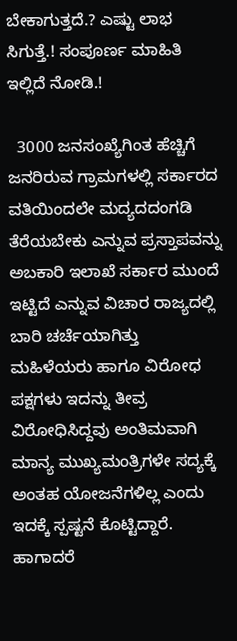ಬೇಕಾಗುತ್ತದೆ.? ಎಷ್ಟು ಲಾಭ ಸಿಗುತ್ತೆ.! ಸಂಪೂರ್ಣ ಮಾಹಿತಿ ಇಲ್ಲಿದೆ ನೋಡಿ.!

  3000 ಜನಸಂಖ್ಯೆಗಿಂತ ಹೆಚ್ಚಿಗೆ ಜನರಿರುವ ಗ್ರಾಮಗಳಲ್ಲಿ ಸರ್ಕಾರದ ವತಿಯಿಂದಲೇ ಮದ್ಯದದಂಗಡಿ ತೆರೆಯಬೇಕು ಎನ್ನುವ ಪ್ರಸ್ತಾಪವನ್ನು ಅಬಕಾರಿ ಇಲಾಖೆ ಸರ್ಕಾರ ಮುಂದೆ ಇಟ್ಟಿದೆ ಎನ್ನುವ ವಿಚಾರ ರಾಜ್ಯದಲ್ಲಿ ಬಾರಿ ಚರ್ಚೆಯಾಗಿತ್ತು ಮಹಿಳೆಯರು ಹಾಗೂ ವಿರೋಧ ಪಕ್ಷಗಳು ಇದನ್ನು ತೀವ್ರ ವಿರೋಧಿಸಿದ್ದವು ಅಂತಿಮವಾಗಿ ಮಾನ್ಯ ಮುಖ್ಯಮಂತ್ರಿಗಳೇ ಸದ್ಯಕ್ಕೆ ಅಂತಹ ಯೋಜನೆಗಳಿಲ್ಲ ಎಂದು ಇದಕ್ಕೆ ಸ್ಪಷ್ಟನೆ ಕೊಟ್ಟಿದ್ದಾರೆ. ಹಾಗಾದರೆ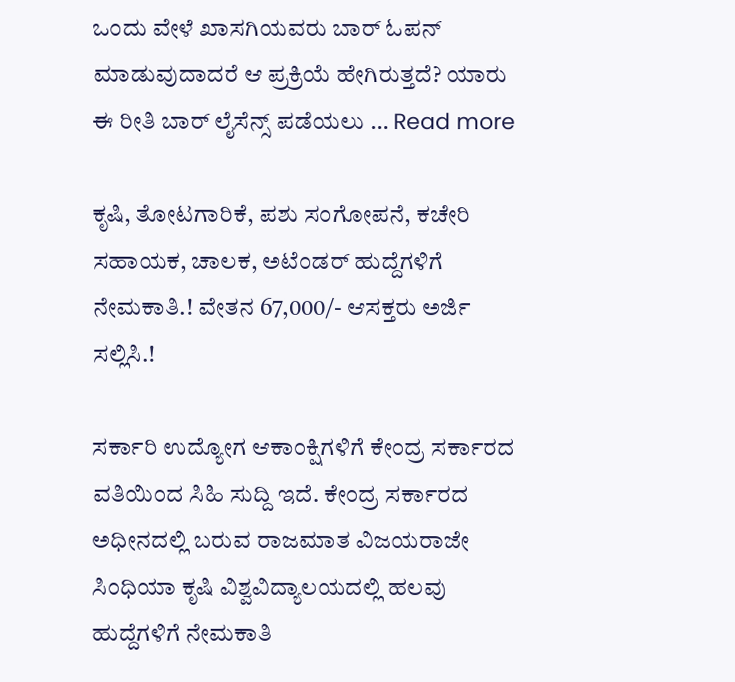ಒಂದು ವೇಳೆ ಖಾಸಗಿಯವರು ಬಾರ್ ಓಪನ್ ಮಾಡುವುದಾದರೆ ಆ ಪ್ರಕ್ರಿಯೆ ಹೇಗಿರುತ್ತದೆ? ಯಾರು ಈ ರೀತಿ ಬಾರ್ ಲೈಸೆನ್ಸ್ ಪಡೆಯಲು … Read more

ಕೃಷಿ, ತೋಟಗಾರಿಕೆ, ಪಶು ಸಂಗೋಪನೆ, ಕಚೇರಿ ಸಹಾಯಕ, ಚಾಲಕ, ಅಟೆಂಡರ್ ಹುದ್ದೆಗಳಿಗೆ ನೇಮಕಾತಿ.! ವೇತನ 67,000/- ಆಸಕ್ತರು ಅರ್ಜಿ ಸಲ್ಲಿಸಿ.!

ಸರ್ಕಾರಿ ಉದ್ಯೋಗ ಆಕಾಂಕ್ಷಿಗಳಿಗೆ ಕೇಂದ್ರ ಸರ್ಕಾರದ ವತಿಯಿಂದ ಸಿಹಿ ಸುದ್ದಿ ಇದೆ. ಕೇಂದ್ರ ಸರ್ಕಾರದ ಅಧೀನದಲ್ಲಿ ಬರುವ ರಾಜಮಾತ ವಿಜಯರಾಜೇ ಸಿಂಧಿಯಾ ಕೃಷಿ ವಿಶ್ವವಿದ್ಯಾಲಯದಲ್ಲಿ ಹಲವು ಹುದ್ದೆಗಳಿಗೆ ನೇಮಕಾತಿ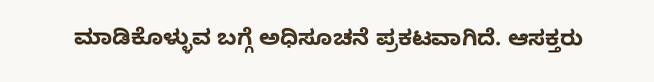ಮಾಡಿಕೊಳ್ಳುವ ಬಗ್ಗೆ ಅಧಿಸೂಚನೆ ಪ್ರಕಟವಾಗಿದೆ. ಆಸಕ್ತರು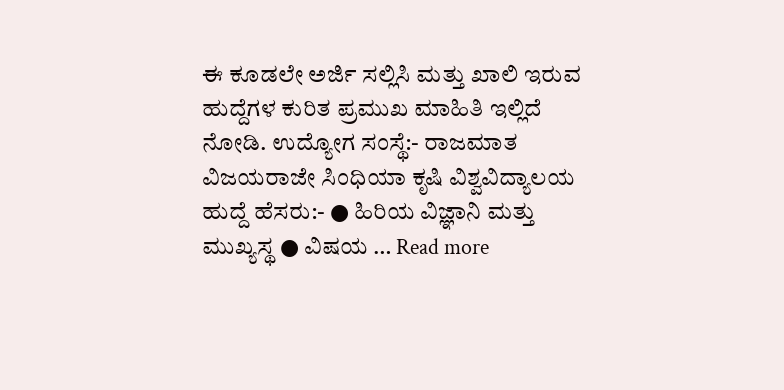ಈ ಕೂಡಲೇ ಅರ್ಜಿ ಸಲ್ಲಿಸಿ ಮತ್ತು ಖಾಲಿ ಇರುವ ಹುದ್ದೆಗಳ ಕುರಿತ ಪ್ರಮುಖ ಮಾಹಿತಿ ಇಲ್ಲಿದೆ ನೋಡಿ. ಉದ್ಯೋಗ ಸಂಸ್ಥೆ:- ರಾಜಮಾತ ವಿಜಯರಾಜೇ ಸಿಂಧಿಯಾ ಕೃಷಿ ವಿಶ್ವವಿದ್ಯಾಲಯ ಹುದ್ದೆ ಹೆಸರು:- ● ಹಿರಿಯ ವಿಜ್ಞಾನಿ ಮತ್ತು ಮುಖ್ಯಸ್ಥ ● ವಿಷಯ … Read more